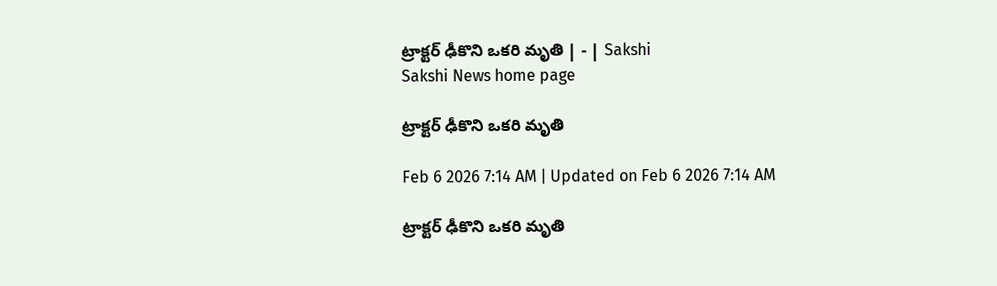ట్రాక్టర్‌ ఢీకొని ఒకరి మృతి | - | Sakshi
Sakshi News home page

ట్రాక్టర్‌ ఢీకొని ఒకరి మృతి

Feb 6 2026 7:14 AM | Updated on Feb 6 2026 7:14 AM

ట్రాక్టర్‌ ఢీకొని ఒకరి మృతి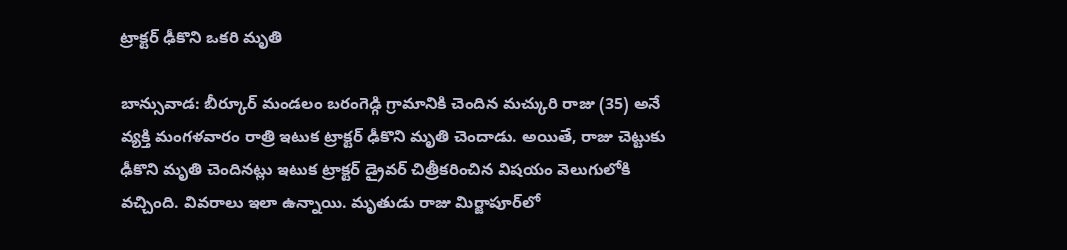ట్రాక్టర్‌ ఢీకొని ఒకరి మృతి

బాన్సువాడ: బీర్కూర్‌ మండలం బరంగెడ్గి గ్రామానికి చెందిన మచ్కురి రాజు (35) అనే వ్యక్తి మంగళవారం రాత్రి ఇటుక ట్రాక్టర్‌ ఢీకొని మృతి చెందాడు. అయితే, రాజు చెట్టుకు ఢీకొని మృతి చెందినట్లు ఇటుక ట్రాక్టర్‌ డ్రైవర్‌ చిత్రీకరించిన విషయం వెలుగులోకి వచ్చింది. వివరాలు ఇలా ఉన్నాయి. మృతుడు రాజు మిర్జాపూర్‌లో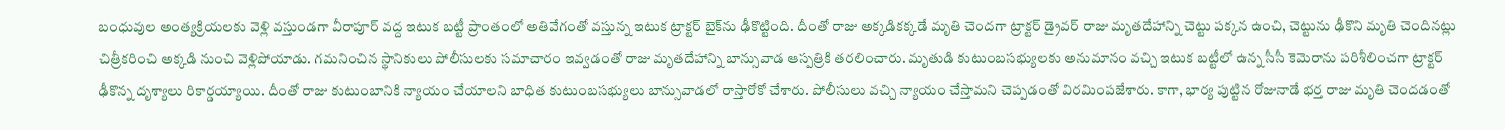బంధువుల అంత్యక్రియలకు వెళ్లి వస్తుండగా వీరాపూర్‌ వద్ద ఇటుక బట్టీ ప్రాంతంలో అతివేగంతో వస్తున్న ఇటుక ట్రాక్టర్‌ బైక్‌ను ఢీకొట్టింది. దీంతో రాజు అక్కడికక్కడే మృతి చెందగా ట్రాక్టర్‌ డ్రైవర్‌ రాజు మృతదేహాన్ని చెట్టు పక్కన ఉంచి, చెట్టును ఢీకొని మృతి చెందినట్లు చిత్రీకరించి అక్కడి నుంచి వెళ్లిపోయాడు. గమనించిన స్థానికులు పోలీసులకు సమాచారం ఇవ్వడంతో రాజు మృతదేహాన్ని బాన్సువాడ ఆస్పత్రికి తరలించారు. మృతుడి కుటుంబసభ్యులకు అనుమానం వచ్చి ఇటుక బట్టీలో ఉన్న సీసీ కెమెరాను పరిశీలించగా ట్రాక్టర్‌ ఢీకొన్న దృశ్యాలు రికార్డయ్యాయి. దీంతో రాజు కుటుంబానికి న్యాయం చేయాలని బాధిత కుటుంబసభ్యులు బాన్సువాడలో రాస్తారోకో చేశారు. పోలీసులు వచ్చి న్యాయం చేస్తామని చెప్పడంతో విరమింపజేశారు. కాగా, భార్య పుట్టిన రోజునాడే భర్త రాజు మృతి చెందడంతో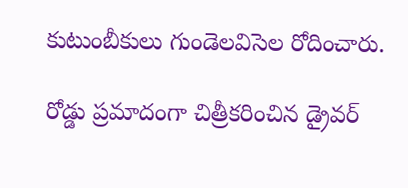కుటుంబీకులు గుండెలవిసెల రోదించారు.

రోడ్డు ప్రమాదంగా చిత్రీకరించిన డ్రైవర్‌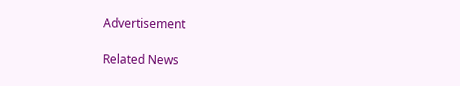Advertisement

Related News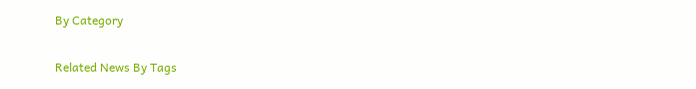By Category

Related News By Tags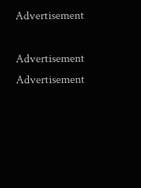Advertisement

Advertisement
Advertisement